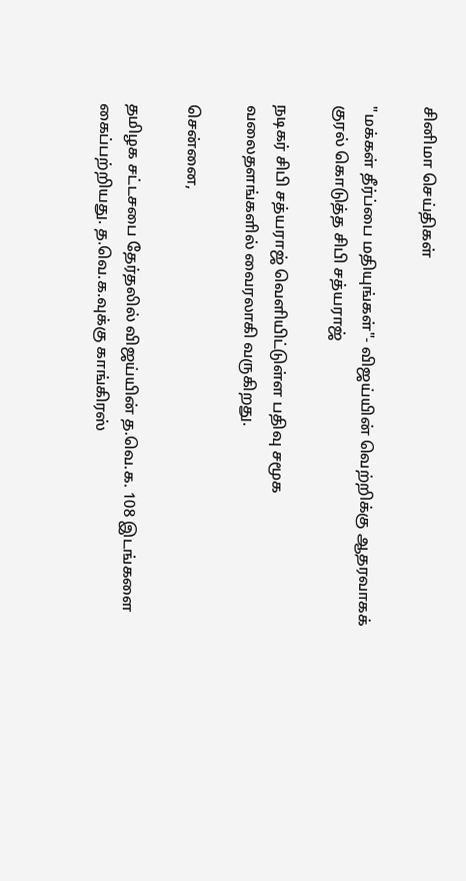சினிமா செய்திகள்

"மக்கள் தீர்ப்பை மதியுங்கள்"- விஜய்யின் வெற்றிக்கு ஆதரவாகக் குரல் கொடுத்த சிபி சத்யராஜ்

நடிகர் சிபி சத்யராஜ் வெளியிட்டுள்ள பதிவு சமூக வலைதளங்களில் வைரலாகி வருகிறது.

சென்னை,

தமிழக சட்டசபை தேர்தலில் விஜய்யின் த.வெ.க. 108 இடங்களை கைப்பற்றியது. த.வெ.க.வுக்கு காங்கிரஸ்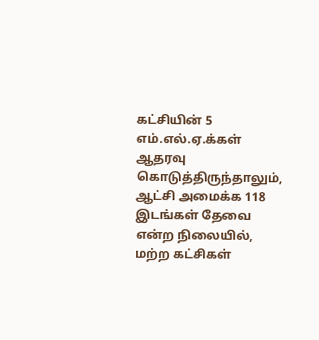கட்சியின் 5 எம்.எல்.ஏ.க்கள் ஆதரவு கொடுத்திருந்தாலும், ஆட்சி அமைக்க 118 இடங்கள் தேவை என்ற நிலையில், மற்ற கட்சிகள்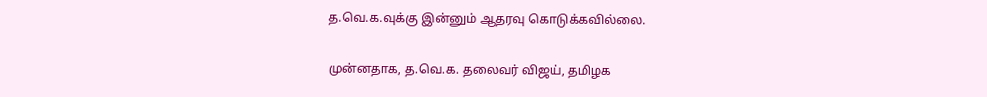த.வெ.க.வுக்கு இன்னும் ஆதரவு கொடுக்கவில்லை.

முன்னதாக, த.வெ.க. தலைவர் விஜய், தமிழக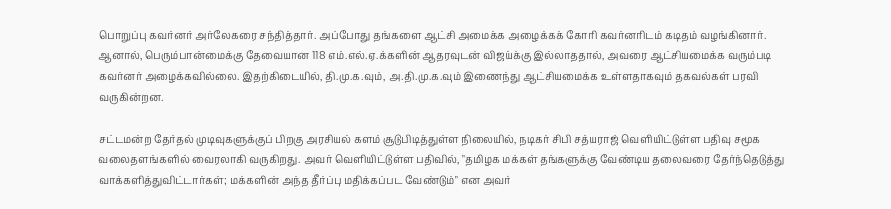பொறுப்பு கவர்னர் அர்லேகரை சந்தித்தார். அப்போது தங்களை ஆட்சி அமைக்க அழைக்கக் கோரி கவர்னரிடம் கடிதம் வழங்கினார். ஆனால், பெரும்பான்மைக்கு தேவையான 118 எம்.எல்.ஏ.க்களின் ஆதரவுடன் விஜய்க்கு இல்லாததால், அவரை ஆட்சியமைக்க வரும்படி கவர்னர் அழைக்கவில்லை. இதற்கிடையில், தி.மு.க.வும், அ.தி.மு.க.வும் இணைந்து ஆட்சியமைக்க உள்ளதாகவும் தகவல்கள் பரவி வருகின்றன.

சட்டமன்ற தேர்தல் முடிவுகளுக்குப் பிறகு அரசியல் களம் சூடுபிடித்துள்ள நிலையில், நடிகர் சிபி சத்யராஜ் வெளியிட்டுள்ள பதிவு சமூக வலைதளங்களில் வைரலாகி வருகிறது. அவர் வெளியிட்டுள்ள பதிவில், "தமிழக மக்கள் தங்களுக்கு வேண்டிய தலைவரை தேர்ந்தெடுத்து வாக்களித்துவிட்டார்கள்; மக்களின் அந்த தீர்ப்பு மதிக்கப்பட வேண்டும்" என அவர்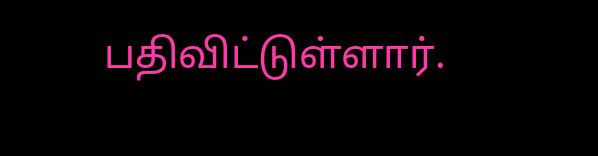பதிவிட்டுள்ளார்.